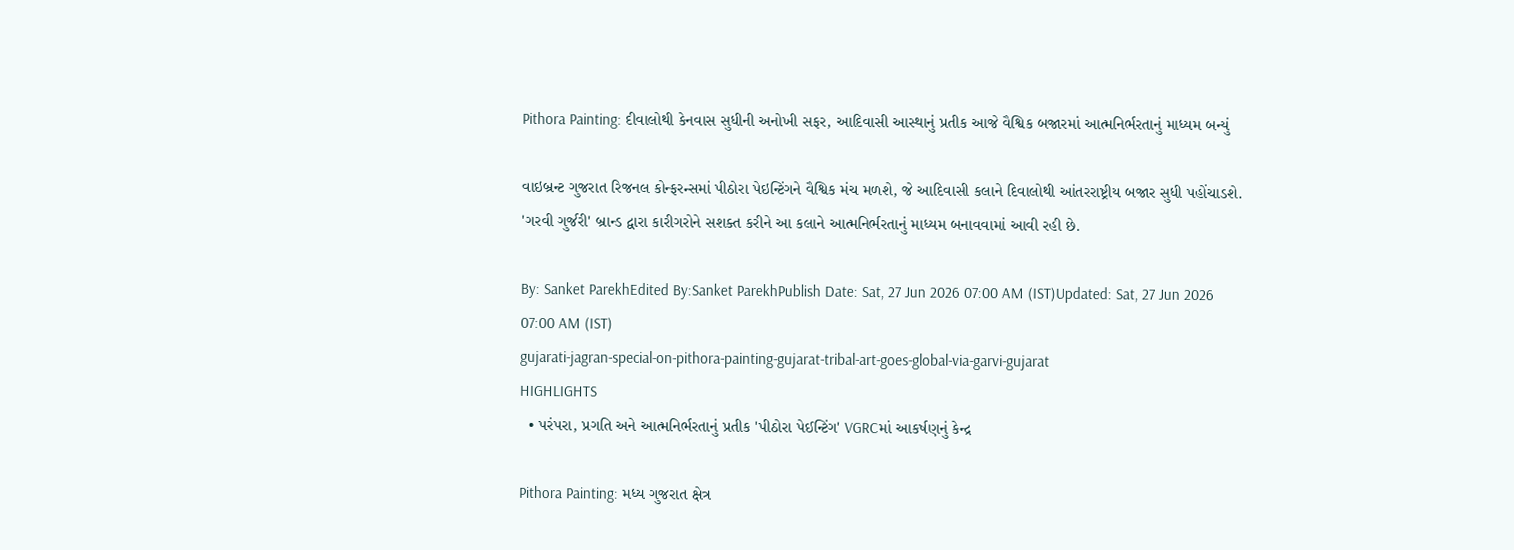Pithora Painting: દીવાલોથી કેનવાસ સુધીની અનોખી સફર, આદિવાસી આસ્થાનું પ્રતીક આજે વૈશ્વિક બજારમાં આત્મનિર્ભરતાનું માધ્યમ બન્યું

વાઇબ્રન્ટ ગુજરાત રિજનલ કોન્ફરન્સમાં પીઠોરા પેઇન્ટિંગને વૈશ્વિક મંચ મળશે, જે આદિવાસી કલાને દિવાલોથી આંતરરાષ્ટ્રીય બજાર સુધી પહોંચાડશે. 'ગરવી ગુર્જરી' બ્રાન્ડ દ્વારા કારીગરોને સશક્ત કરીને આ કલાને આત્મનિર્ભરતાનું માધ્યમ બનાવવામાં આવી રહી છે.

By: Sanket ParekhEdited By:Sanket ParekhPublish Date: Sat, 27 Jun 2026 07:00 AM (IST)Updated: Sat, 27 Jun 2026 07:00 AM (IST)
gujarati-jagran-special-on-pithora-painting-gujarat-tribal-art-goes-global-via-garvi-gujarat
HIGHLIGHTS
  • પરંપરા, પ્રગતિ અને આત્મનિર્ભરતાનું પ્રતીક 'પીઠોરા પેઈન્ટિંગ' VGRCમાં આકર્ષણનું કેન્દ્ર

Pithora Painting: મધ્ય ગુજરાત ક્ષેત્ર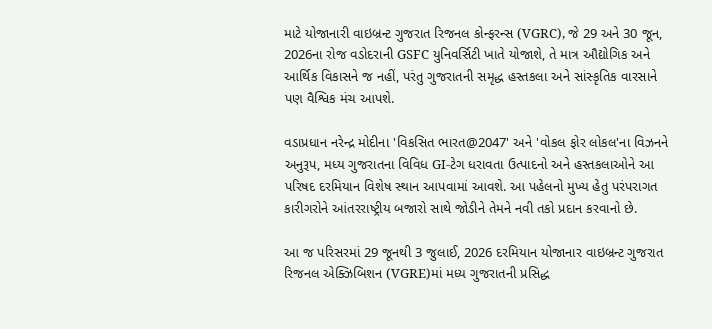માટે યોજાનારી વાઇબ્રન્ટ ગુજરાત રિજનલ કોન્ફરન્સ (VGRC), જે 29 અને 30 જૂન, 2026ના રોજ વડોદરાની GSFC યુનિવર્સિટી ખાતે યોજાશે, તે માત્ર ઔદ્યોગિક અને આર્થિક વિકાસને જ નહીં, પરંતુ ગુજરાતની સમૃદ્ધ હસ્તકલા અને સાંસ્કૃતિક વારસાને પણ વૈશ્વિક મંચ આપશે.

વડાપ્રધાન નરેન્દ્ર મોદીના 'વિકસિત ભારત@2047' અને 'વોકલ ફોર લોકલ'ના વિઝનને અનુરૂપ, મધ્ય ગુજરાતના વિવિધ GI-ટેગ ધરાવતા ઉત્પાદનો અને હસ્તકલાઓને આ પરિષદ દરમિયાન વિશેષ સ્થાન આપવામાં આવશે. આ પહેલનો મુખ્ય હેતુ પરંપરાગત કારીગરોને આંતરરાષ્ટ્રીય બજારો સાથે જોડીને તેમને નવી તકો પ્રદાન કરવાનો છે.

આ જ પરિસરમાં 29 જૂનથી 3 જુલાઈ, 2026 દરમિયાન યોજાનાર વાઇબ્રન્ટ ગુજરાત રિજનલ એક્ઝિબિશન (VGRE)માં મધ્ય ગુજરાતની પ્રસિદ્ધ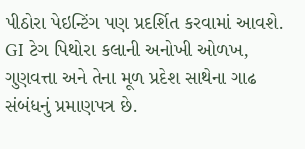પીઠોરા પેઇન્ટિંગ પણ પ્રદર્શિત કરવામાં આવશે. GI ટેગ પિથોરા કલાની અનોખી ઓળખ, ગુણવત્તા અને તેના મૂળ પ્રદેશ સાથેના ગાઢ સંબંધનું પ્રમાણપત્ર છે.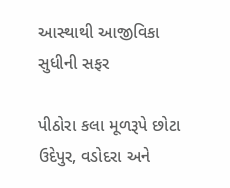આસ્થાથી આજીવિકા સુધીની સફર

પીઠોરા કલા મૂળરૂપે છોટા ઉદેપુર, વડોદરા અને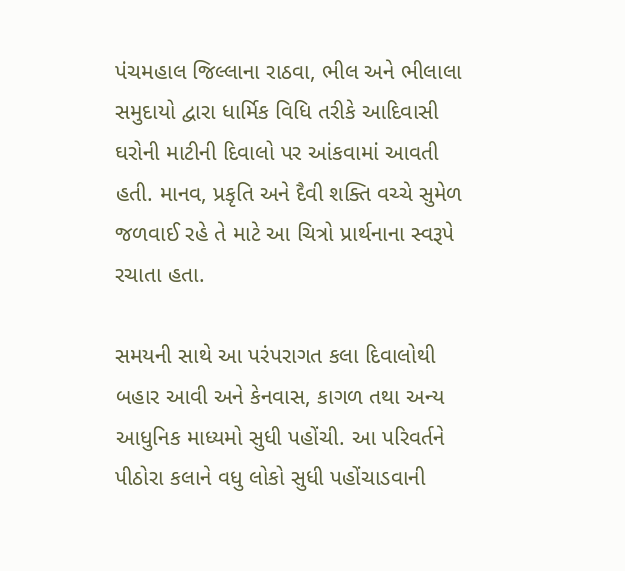પંચમહાલ જિલ્લાના રાઠવા, ભીલ અને ભીલાલા સમુદાયો દ્વારા ધાર્મિક વિધિ તરીકે આદિવાસી ઘરોની માટીની દિવાલો પર આંકવામાં આવતી હતી. માનવ, પ્રકૃતિ અને દૈવી શક્તિ વચ્ચે સુમેળ જળવાઈ રહે તે માટે આ ચિત્રો પ્રાર્થનાના સ્વરૂપે રચાતા હતા.

સમયની સાથે આ પરંપરાગત કલા દિવાલોથી બહાર આવી અને કેનવાસ, કાગળ તથા અન્ય આધુનિક માધ્યમો સુધી પહોંચી. આ પરિવર્તને પીઠોરા કલાને વધુ લોકો સુધી પહોંચાડવાની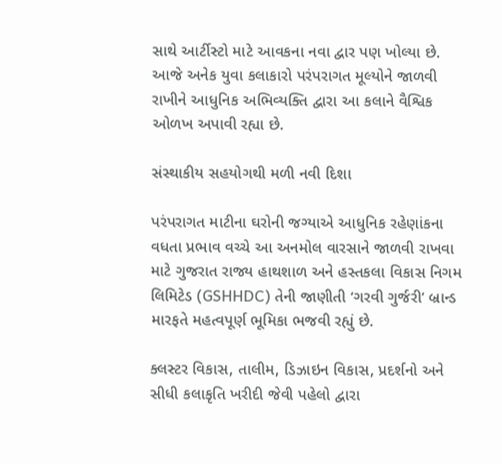સાથે આર્ટીસ્ટો માટે આવકના નવા દ્વાર પણ ખોલ્યા છે. આજે અનેક યુવા કલાકારો પરંપરાગત મૂલ્યોને જાળવી રાખીને આધુનિક અભિવ્યક્તિ દ્વારા આ કલાને વૈશ્વિક ઓળખ અપાવી રહ્યા છે.

સંસ્થાકીય સહયોગથી મળી નવી દિશા

પરંપરાગત માટીના ઘરોની જગ્યાએ આધુનિક રહેણાંકના વધતા પ્રભાવ વચ્ચે આ અનમોલ વારસાને જાળવી રાખવા માટે ગુજરાત રાજ્ય હાથશાળ અને હસ્તકલા વિકાસ નિગમ લિમિટેડ (GSHHDC) તેની જાણીતી ‘ગરવી ગુર્જરી’ બ્રાન્ડ મારફતે મહત્વપૂર્ણ ભૂમિકા ભજવી રહ્યું છે.

ક્લસ્ટર વિકાસ, તાલીમ, ડિઝાઇન વિકાસ, પ્રદર્શનો અને સીધી કલાકૃતિ ખરીદી જેવી પહેલો દ્વારા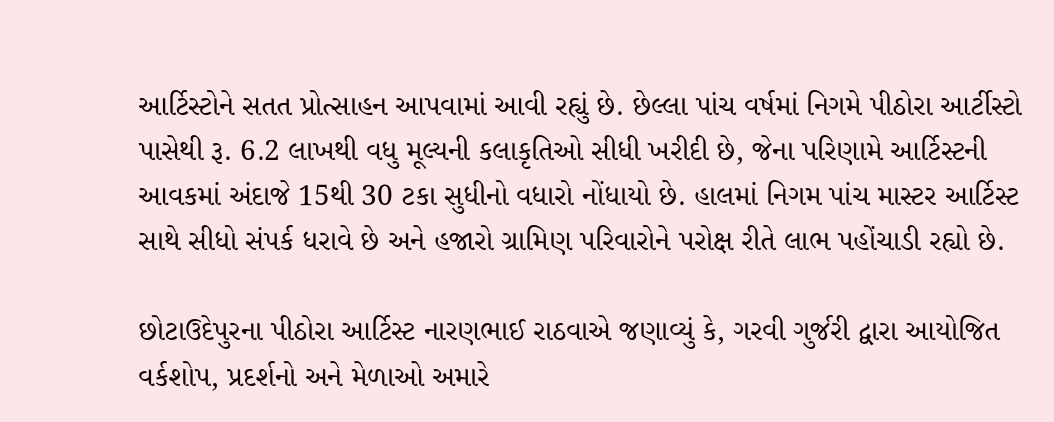આર્ટિસ્ટોને સતત પ્રોત્સાહન આપવામાં આવી રહ્યું છે. છેલ્લા પાંચ વર્ષમાં નિગમે પીઠોરા આર્ટીસ્ટો પાસેથી રૂ. 6.2 લાખથી વધુ મૂલ્યની કલાકૃતિઓ સીધી ખરીદી છે, જેના પરિણામે આર્ટિસ્ટની આવકમાં અંદાજે 15થી 30 ટકા સુધીનો વધારો નોંધાયો છે. હાલમાં નિગમ પાંચ માસ્ટર આર્ટિસ્ટ સાથે સીધો સંપર્ક ધરાવે છે અને હજારો ગ્રામિણ પરિવારોને પરોક્ષ રીતે લાભ પહોંચાડી રહ્યો છે.

છોટાઉદેપુરના પીઠોરા આર્ટિસ્ટ નારણભાઈ રાઠવાએ જણાવ્યું કે, ગરવી ગુર્જરી દ્વારા આયોજિત વર્કશોપ, પ્રદર્શનો અને મેળાઓ અમારે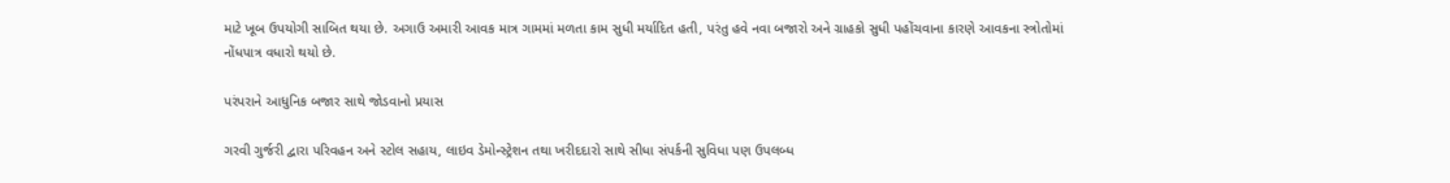માટે ખૂબ ઉપયોગી સાબિત થયા છે. અગાઉ અમારી આવક માત્ર ગામમાં મળતા કામ સુધી મર્યાદિત હતી, પરંતુ હવે નવા બજારો અને ગ્રાહકો સુધી પહોંચવાના કારણે આવકના સ્ત્રોતોમાં નોંધપાત્ર વધારો થયો છે.

પરંપરાને આધુનિક બજાર સાથે જોડવાનો પ્રયાસ

ગરવી ગુર્જરી દ્વારા પરિવહન અને સ્ટોલ સહાય, લાઇવ ડેમોન્સ્ટ્રેશન તથા ખરીદદારો સાથે સીધા સંપર્કની સુવિધા પણ ઉપલબ્ધ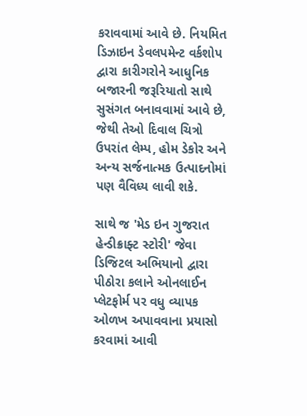કરાવવામાં આવે છે. નિયમિત ડિઝાઇન ડેવલપમેન્ટ વર્કશોપ દ્વારા કારીગરોને આધુનિક બજારની જરૂરિયાતો સાથે સુસંગત બનાવવામાં આવે છે, જેથી તેઓ દિવાલ ચિત્રો ઉપરાંત લેમ્પ, હોમ ડેકોર અને અન્ય સર્જનાત્મક ઉત્પાદનોમાં પણ વૈવિધ્ય લાવી શકે.

સાથે જ 'મેડ ઇન ગુજરાત હેન્ડીક્રાફ્ટ સ્ટોરી' જેવા ડિજિટલ અભિયાનો દ્વારા પીઠોરા કલાને ઓનલાઈન પ્લેટફોર્મ પર વધુ વ્યાપક ઓળખ અપાવવાના પ્રયાસો કરવામાં આવી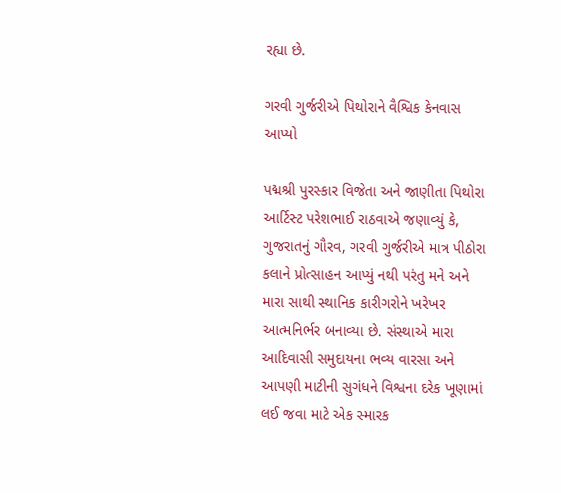રહ્યા છે.

ગરવી ગુર્જરીએ પિથોરાને વૈશ્વિક કેનવાસ આપ્યો

પદ્મશ્રી પુરસ્કાર વિજેતા અને જાણીતા પિથોરા આર્ટિસ્ટ પરેશભાઈ રાઠવાએ જણાવ્યું કે, ગુજરાતનું ગૌરવ, ગરવી ગુર્જરીએ માત્ર પીઠોરા કલાને પ્રોત્સાહન આપ્યું નથી પરંતુ મને અને મારા સાથી સ્થાનિક કારીગરોને ખરેખર આત્મનિર્ભર બનાવ્યા છે. સંસ્થાએ મારા આદિવાસી સમુદાયના ભવ્ય વારસા અને આપણી માટીની સુગંધને વિશ્વના દરેક ખૂણામાં લઈ જવા માટે એક સ્મારક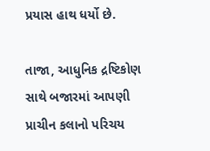પ્રયાસ હાથ ધર્યો છે.

તાજા, આધુનિક દ્રષ્ટિકોણ સાથે બજારમાં આપણી પ્રાચીન કલાનો પરિચય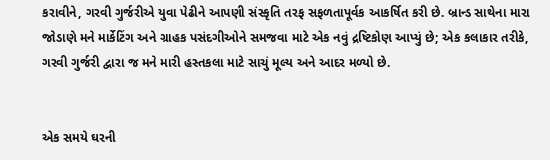કરાવીને, ગરવી ગુર્જરીએ યુવા પેઢીને આપણી સંસ્કૃતિ તરફ સફળતાપૂર્વક આકર્ષિત કરી છે. બ્રાન્ડ સાથેના મારા જોડાણે મને માર્કેટિંગ અને ગ્રાહક પસંદગીઓને સમજવા માટે એક નવું દ્રષ્ટિકોણ આપ્યું છે; એક કલાકાર તરીકે, ગરવી ગુર્જરી દ્વારા જ મને મારી હસ્તકલા માટે સાચું મૂલ્ય અને આદર મળ્યો છે.


એક સમયે ઘરની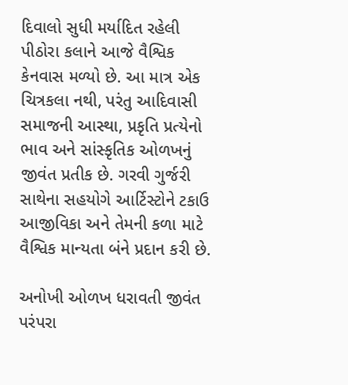દિવાલો સુધી મર્યાદિત રહેલી પીઠોરા કલાને આજે વૈશ્વિક કેનવાસ મળ્યો છે. આ માત્ર એક ચિત્રકલા નથી, પરંતુ આદિવાસી સમાજની આસ્થા, પ્રકૃતિ પ્રત્યેનો ભાવ અને સાંસ્કૃતિક ઓળખનું જીવંત પ્રતીક છે. ગરવી ગુર્જરી સાથેના સહયોગે આર્ટિસ્ટોને ટકાઉ આજીવિકા અને તેમની કળા માટે વૈશ્વિક માન્યતા બંને પ્રદાન કરી છે.

અનોખી ઓળખ ધરાવતી જીવંત પરંપરા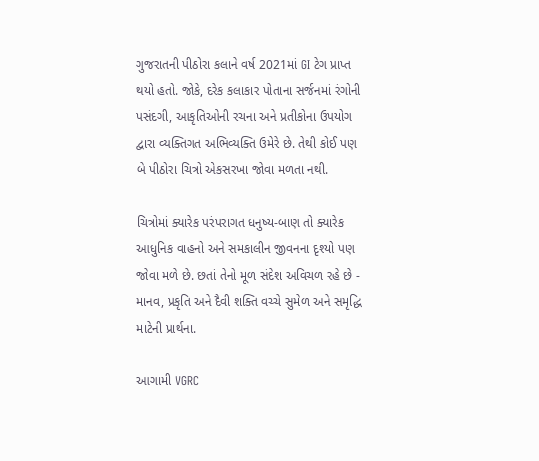ગુજરાતની પીઠોરા કલાને વર્ષ 2021માં GI ટેગ પ્રાપ્ત થયો હતો. જોકે, દરેક કલાકાર પોતાના સર્જનમાં રંગોની પસંદગી, આકૃતિઓની રચના અને પ્રતીકોના ઉપયોગ દ્વારા વ્યક્તિગત અભિવ્યક્તિ ઉમેરે છે. તેથી કોઈ પણ બે પીઠોરા ચિત્રો એકસરખા જોવા મળતા નથી.

ચિત્રોમાં ક્યારેક પરંપરાગત ધનુષ્ય-બાણ તો ક્યારેક આધુનિક વાહનો અને સમકાલીન જીવનના દૃશ્યો પણ જોવા મળે છે. છતાં તેનો મૂળ સંદેશ અવિચળ રહે છે - માનવ, પ્રકૃતિ અને દૈવી શક્તિ વચ્ચે સુમેળ અને સમૃદ્ધિ માટેની પ્રાર્થના.

આગામી VGRC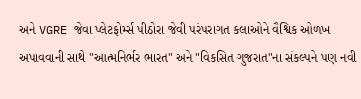અને VGRE જેવા પ્લેટફોર્મ્સ પીઠોરા જેવી પરંપરાગત કલાઓને વૈશ્વિક ઓળખ અપાવવાની સાથે "આત્મનિર્ભર ભારત" અને "વિકસિત ગુજરાત"ના સંકલ્પને પણ નવી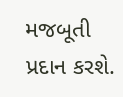મજબૂતી પ્રદાન કરશે.